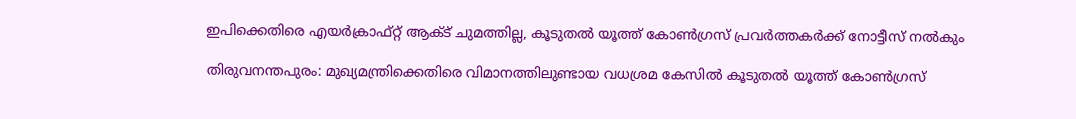ഇപിക്കെതിരെ എയര്‍ക്രാഫ്റ്റ് ആക്ട് ചുമത്തില്ല, കൂടുതല്‍ യൂത്ത് കോണ്‍ഗ്രസ് പ്രവര്‍ത്തകര്‍ക്ക് നോട്ടീസ് നല്‍കും

തിരുവനന്തപുരം: മുഖ്യമന്ത്രിക്കെതിരെ വിമാനത്തിലുണ്ടായ വധശ്രമ കേസില്‍ കൂടുതല്‍ യൂത്ത് കോണ്‍ഗ്രസ്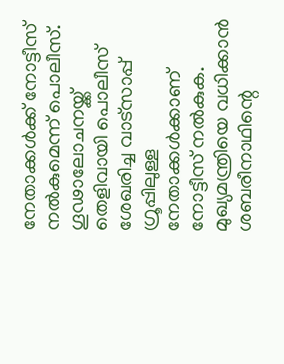നേതാക്കള്‍ക്ക് നോട്ടീസ് നല്‍കുമെന്ന് പൊലീസ്. ഗൂഢാലോചനയ്ക്ക് തെളിവായി പൊലീസ് ശേഖരിച്ച വാട്‌സാപ്പ് ഗ്രൂപ്പിലുള്ള നേതാക്കള്‍ക്കാണ് നോട്ടീസ് നല്‍കുക. മുഖ്യമന്ത്രിയെ വധിക്കാന്‍ ശബരീനാഥിന്റെ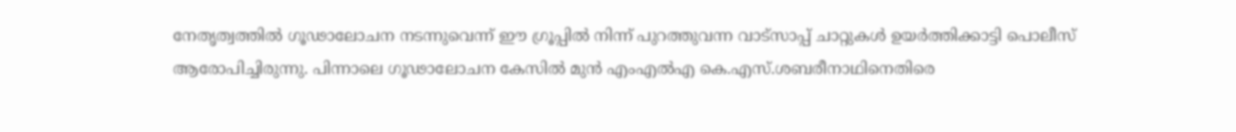നേതൃത്വത്തില്‍ ഗൂഢാലോചന നടന്നുവെന്ന് ഈ ഗ്രൂപ്പില്‍ നിന്ന് പുറത്തുവന്ന വാട്‌സാപ്പ് ചാറ്റുകള്‍ ഉയര്‍ത്തിക്കാട്ടി പൊലീസ് ആരോപിച്ചിരുന്നു. പിന്നാലെ ഗൂഢാലോചന കേസില്‍ മുന്‍ എംഎല്‍എ കെ.എസ്.ശബരീനാഥിനെതിരെ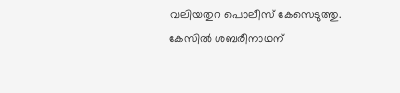വലിയതുറ പൊലീസ് കേസെടുത്തു. കേസില്‍ ശബരീനാഥന്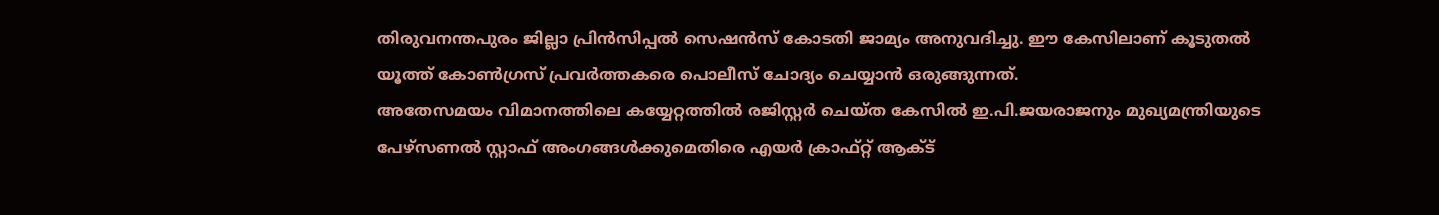തിരുവനന്തപുരം ജില്ലാ പ്രിന്‍സിപ്പല്‍ സെഷന്‍സ് കോടതി ജാമ്യം അനുവദിച്ചു. ഈ കേസിലാണ് കൂടുതല്‍ യൂത്ത് കോണ്‍ഗ്രസ് പ്രവര്‍ത്തകരെ പൊലീസ് ചോദ്യം ചെയ്യാന്‍ ഒരുങ്ങുന്നത്.
അതേസമയം വിമാനത്തിലെ കയ്യേറ്റത്തില്‍ രജിസ്റ്റര്‍ ചെയ്ത കേസില്‍ ഇ.പി.ജയരാജനും മുഖ്യമന്ത്രിയുടെ പേഴ്‌സണല്‍ സ്റ്റാഫ് അംഗങ്ങള്‍ക്കുമെതിരെ എയര്‍ ക്രാഫ്റ്റ് ആക്ട്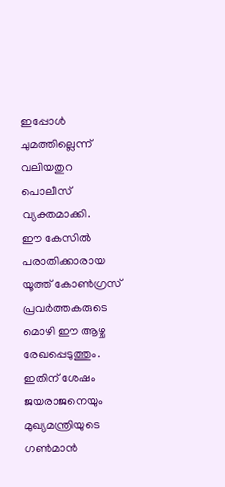ഇപ്പോള്‍ ചുമത്തില്ലെന്ന് വലിയതുറ പൊലീസ് വ്യക്തമാക്കി.
ഈ കേസില്‍ പരാതിക്കാരായ യൂത്ത് കോണ്‍ഗ്രസ് പ്രവര്‍ത്തകരുടെ മൊഴി ഈ ആഴ്ച രേഖപ്പെടുത്തും. ഇതിന് ശേഷം ജയരാജനെയും മുഖ്യമന്ത്രിയുടെ ഗണ്‍മാന്‍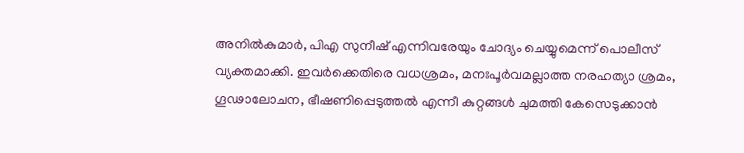അനില്‍കുമാര്‍, പിഎ സുനീഷ് എന്നിവരേയും ചോദ്യം ചെയ്യുമെന്ന് പൊലീസ് വ്യക്തമാക്കി. ഇവര്‍ക്കെതിരെ വധശ്രമം, മനഃപൂര്‍വമല്ലാത്ത നരഹത്യാ ശ്രമം, ഗൂഢാലോചന, ഭീഷണിപ്പെടുത്തല്‍ എന്നീ കുറ്റങ്ങള്‍ ചുമത്തി കേസെടുക്കാന്‍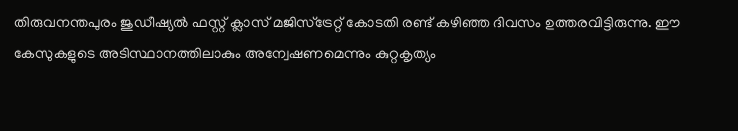തിരുവനന്തപുരം ജുഡീഷ്യല്‍ ഫസ്റ്റ് ക്ലാസ് മജിസ്‌ട്രേറ്റ് കോടതി രണ്ട് കഴിഞ്ഞ ദിവസം ഉത്തരവിട്ടിരുന്നു. ഈ കേസുകളുടെ അടിസ്ഥാനത്തിലാകും അന്വേഷണമെന്നും കുറ്റകൃത്യം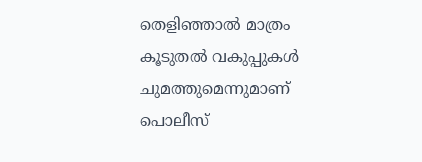തെളിഞ്ഞാല്‍ മാത്രം കൂടുതല്‍ വകുപ്പുകള്‍ ചുമത്തുമെന്നുമാണ് പൊലീസ്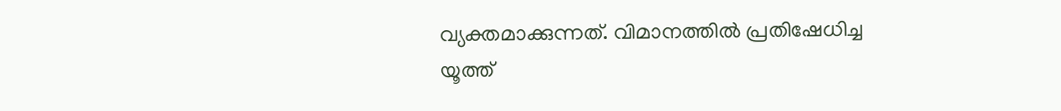വ്യക്തമാക്കുന്നത്. വിമാനത്തില്‍ പ്രതിഷേധിച്ച യൂത്ത്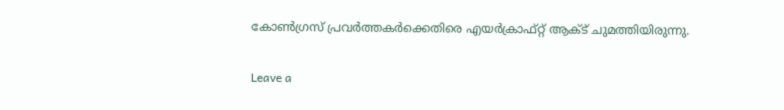കോണ്‍ഗ്രസ് പ്രവര്‍ത്തകര്‍ക്കെതിരെ എയര്‍ക്രാഫ്റ്റ് ആക്ട് ചുമത്തിയിരുന്നു.

Leave a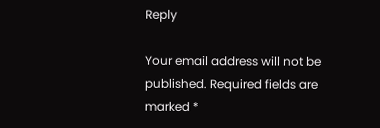Reply

Your email address will not be published. Required fields are marked *